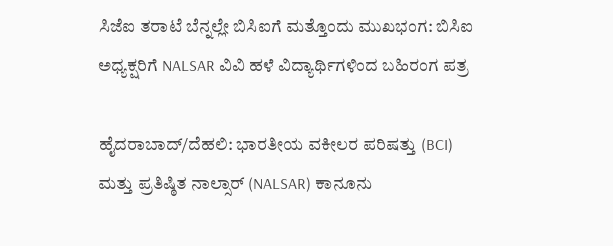ಸಿಜೆಐ ತರಾಟೆ ಬೆನ್ನಲ್ಲೇ ಬಿಸಿಐಗೆ ಮತ್ತೊಂದು ಮುಖಭಂಗ: ಬಿಸಿಐ ಅಧ್ಯಕ್ಷರಿಗೆ NALSAR ವಿವಿ ಹಳೆ ವಿದ್ಯಾರ್ಥಿಗಳಿಂದ ಬಹಿರಂಗ ಪತ್ರ

ಹೈದರಾಬಾದ್/ದೆಹಲಿ: ಭಾರತೀಯ ವಕೀಲರ ಪರಿಷತ್ತು (BCI) ಮತ್ತು ಪ್ರತಿಷ್ಠಿತ ನಾಲ್ಸಾರ್ (NALSAR) ಕಾನೂನು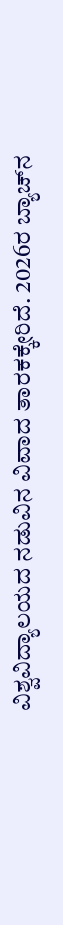ವಿಶ್ವವಿದ್ಯಾಲಯದ ನಡುವಿನ ವಿವಾದ ತಾರಕಕ್ಕೇರಿದೆ. 2026ರ ಬ್ಯಾಚ್‌ನ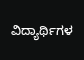ವಿದ್ಯಾರ್ಥಿಗಳ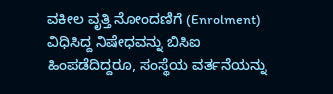ವಕೀಲ ವೃತ್ತಿ ನೋಂದಣಿಗೆ (Enrolment) ವಿಧಿಸಿದ್ದ ನಿಷೇಧವನ್ನು ಬಿಸಿಐ ಹಿಂಪಡೆದಿದ್ದರೂ, ಸಂಸ್ಥೆಯ ವರ್ತನೆಯನ್ನು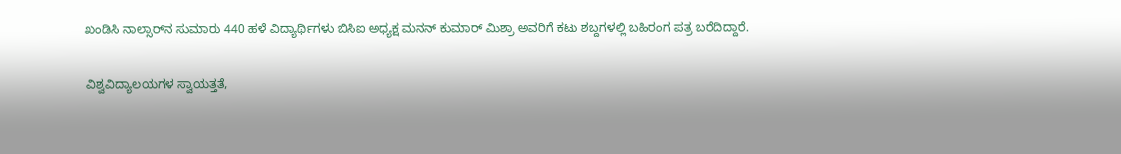ಖಂಡಿಸಿ ನಾಲ್ಸಾರ್‌ನ ಸುಮಾರು 440 ಹಳೆ ವಿದ್ಯಾರ್ಥಿಗಳು ಬಿಸಿಐ ಅಧ್ಯಕ್ಷ ಮನನ್ ಕುಮಾರ್ ಮಿಶ್ರಾ ಅವರಿಗೆ ಕಟು ಶಬ್ದಗಳಲ್ಲಿ ಬಹಿರಂಗ ಪತ್ರ ಬರೆದಿದ್ದಾರೆ.

ವಿಶ್ವವಿದ್ಯಾಲಯಗಳ ಸ್ವಾಯತ್ತತೆ,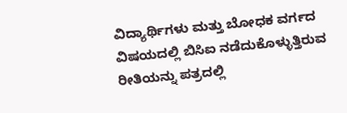ವಿದ್ಯಾರ್ಥಿಗಳು ಮತ್ತು ಬೋಧಕ ವರ್ಗದ ವಿಷಯದಲ್ಲಿ ಬಿಸಿಐ ನಡೆದುಕೊಳ್ಳುತ್ತಿರುವ ರೀತಿಯನ್ನು ಪತ್ರದಲ್ಲಿ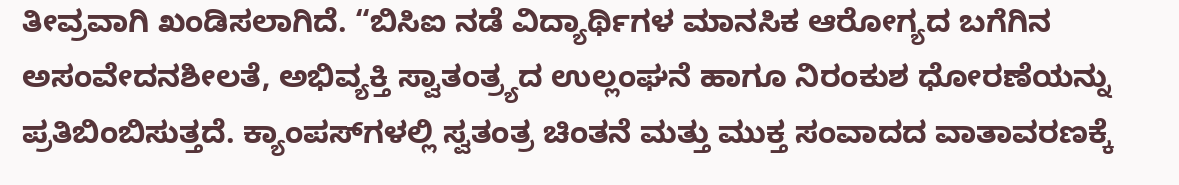ತೀವ್ರವಾಗಿ ಖಂಡಿಸಲಾಗಿದೆ. “ಬಿಸಿಐ ನಡೆ ವಿದ್ಯಾರ್ಥಿಗಳ ಮಾನಸಿಕ ಆರೋಗ್ಯದ ಬಗೆಗಿನ ಅಸಂವೇದನಶೀಲತೆ, ಅಭಿವ್ಯಕ್ತಿ ಸ್ವಾತಂತ್ರ್ಯದ ಉಲ್ಲಂಘನೆ ಹಾಗೂ ನಿರಂಕುಶ ಧೋರಣೆಯನ್ನು ಪ್ರತಿಬಿಂಬಿಸುತ್ತದೆ. ಕ್ಯಾಂಪಸ್‌ಗಳಲ್ಲಿ ಸ್ವತಂತ್ರ ಚಿಂತನೆ ಮತ್ತು ಮುಕ್ತ ಸಂವಾದದ ವಾತಾವರಣಕ್ಕೆ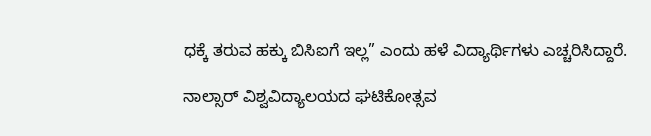ಧಕ್ಕೆ ತರುವ ಹಕ್ಕು ಬಿಸಿಐಗೆ ಇಲ್ಲ” ಎಂದು ಹಳೆ ವಿದ್ಯಾರ್ಥಿಗಳು ಎಚ್ಚರಿಸಿದ್ದಾರೆ.

ನಾಲ್ಸಾರ್ ವಿಶ್ವವಿದ್ಯಾಲಯದ ಘಟಿಕೋತ್ಸವ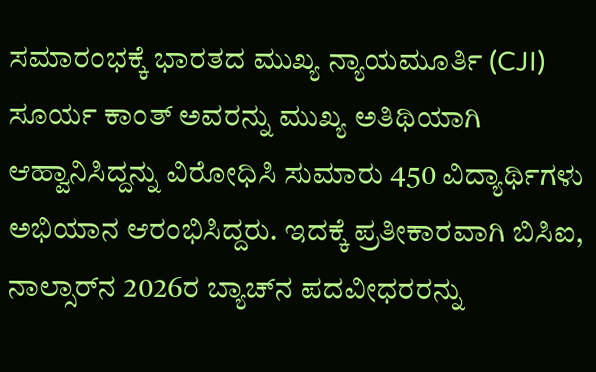ಸಮಾರಂಭಕ್ಕೆ ಭಾರತದ ಮುಖ್ಯ ನ್ಯಾಯಮೂರ್ತಿ (CJI) ಸೂರ್ಯ ಕಾಂತ್ ಅವರನ್ನು ಮುಖ್ಯ ಅತಿಥಿಯಾಗಿ ಆಹ್ವಾನಿಸಿದ್ದನ್ನು ವಿರೋಧಿಸಿ ಸುಮಾರು 450 ವಿದ್ಯಾರ್ಥಿಗಳು ಅಭಿಯಾನ ಆರಂಭಿಸಿದ್ದರು. ಇದಕ್ಕೆ ಪ್ರತೀಕಾರವಾಗಿ ಬಿಸಿಐ, ನಾಲ್ಸಾರ್‌ನ 2026ರ ಬ್ಯಾಚ್‌ನ ಪದವೀಧರರನ್ನು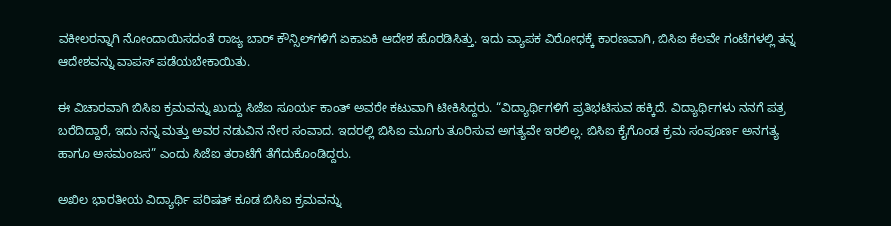ವಕೀಲರನ್ನಾಗಿ ನೋಂದಾಯಿಸದಂತೆ ರಾಜ್ಯ ಬಾರ್ ಕೌನ್ಸಿಲ್‌ಗಳಿಗೆ ಏಕಾಏಕಿ ಆದೇಶ ಹೊರಡಿಸಿತ್ತು. ಇದು ವ್ಯಾಪಕ ವಿರೋಧಕ್ಕೆ ಕಾರಣವಾಗಿ, ಬಿಸಿಐ ಕೆಲವೇ ಗಂಟೆಗಳಲ್ಲಿ ತನ್ನ ಆದೇಶವನ್ನು ವಾಪಸ್ ಪಡೆಯಬೇಕಾಯಿತು.

ಈ ವಿಚಾರವಾಗಿ ಬಿಸಿಐ ಕ್ರಮವನ್ನು ಖುದ್ದು ಸಿಜೆಐ ಸೂರ್ಯ ಕಾಂತ್ ಅವರೇ ಕಟುವಾಗಿ ಟೀಕಿಸಿದ್ದರು. “ವಿದ್ಯಾರ್ಥಿಗಳಿಗೆ ಪ್ರತಿಭಟಿಸುವ ಹಕ್ಕಿದೆ. ವಿದ್ಯಾರ್ಥಿಗಳು ನನಗೆ ಪತ್ರ ಬರೆದಿದ್ದಾರೆ, ಇದು ನನ್ನ ಮತ್ತು ಅವರ ನಡುವಿನ ನೇರ ಸಂವಾದ. ಇದರಲ್ಲಿ ಬಿಸಿಐ ಮೂಗು ತೂರಿಸುವ ಅಗತ್ಯವೇ ಇರಲಿಲ್ಲ. ಬಿಸಿಐ ಕೈಗೊಂಡ ಕ್ರಮ ಸಂಪೂರ್ಣ ಅನಗತ್ಯ ಹಾಗೂ ಅಸಮಂಜಸ” ಎಂದು ಸಿಜೆಐ ತರಾಟೆಗೆ ತೆಗೆದುಕೊಂಡಿದ್ದರು.

ಅಖಿಲ ಭಾರತೀಯ ವಿದ್ಯಾರ್ಥಿ ಪರಿಷತ್ ಕೂಡ ಬಿಸಿಐ ಕ್ರಮವನ್ನು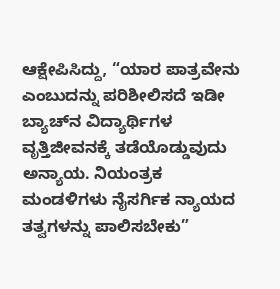ಆಕ್ಷೇಪಿಸಿದ್ದು, “ಯಾರ ಪಾತ್ರವೇನು ಎಂಬುದನ್ನು ಪರಿಶೀಲಿಸದೆ ಇಡೀ ಬ್ಯಾಚ್‌ನ ವಿದ್ಯಾರ್ಥಿಗಳ ವೃತ್ತಿಜೀವನಕ್ಕೆ ತಡೆಯೊಡ್ಡುವುದು ಅನ್ಯಾಯ. ನಿಯಂತ್ರಕ ಮಂಡಳಿಗಳು ನೈಸರ್ಗಿಕ ನ್ಯಾಯದ ತತ್ವಗಳನ್ನು ಪಾಲಿಸಬೇಕು”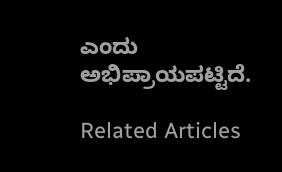ಎಂದು ಅಭಿಪ್ರಾಯಪಟ್ಟಿದೆ.

Related Articles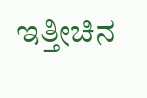ಇತ್ತೀಚಿನ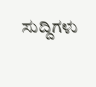ಸುದ್ದಿಗಳು